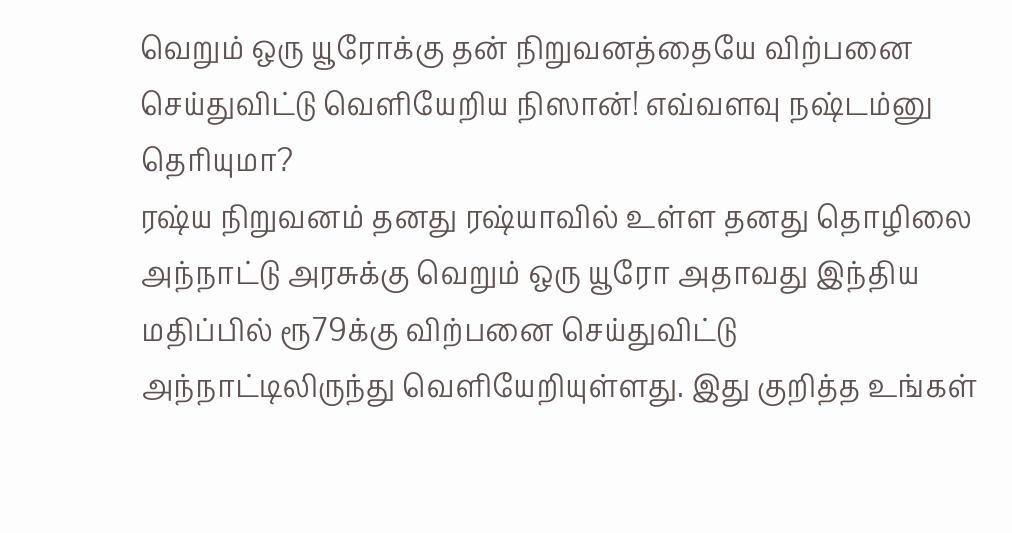வெறும் ஒரு யூரோக்கு தன் நிறுவனத்தையே விற்பனை செய்துவிட்டு வெளியேறிய நிஸான்! எவ்வளவு நஷ்டம்னு தெரியுமா?
ரஷ்ய நிறுவனம் தனது ரஷ்யாவில் உள்ள தனது தொழிலை அந்நாட்டு அரசுக்கு வெறும் ஒரு யூரோ அதாவது இந்திய மதிப்பில் ரூ79க்கு விற்பனை செய்துவிட்டு அந்நாட்டிலிருந்து வெளியேறியுள்ளது. இது குறித்த உங்கள்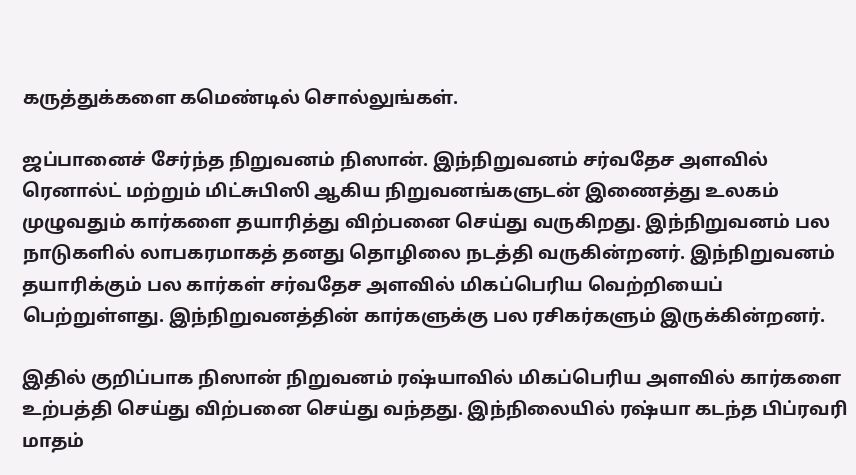கருத்துக்களை கமெண்டில் சொல்லுங்கள்.

ஜப்பானைச் சேர்ந்த நிறுவனம் நிஸான். இந்நிறுவனம் சர்வதேச அளவில் ரெனால்ட் மற்றும் மிட்சுபிஸி ஆகிய நிறுவனங்களுடன் இணைத்து உலகம் முழுவதும் கார்களை தயாரித்து விற்பனை செய்து வருகிறது. இந்நிறுவனம் பல நாடுகளில் லாபகரமாகத் தனது தொழிலை நடத்தி வருகின்றனர். இந்நிறுவனம் தயாரிக்கும் பல கார்கள் சர்வதேச அளவில் மிகப்பெரிய வெற்றியைப் பெற்றுள்ளது. இந்நிறுவனத்தின் கார்களுக்கு பல ரசிகர்களும் இருக்கின்றனர்.

இதில் குறிப்பாக நிஸான் நிறுவனம் ரஷ்யாவில் மிகப்பெரிய அளவில் கார்களை உற்பத்தி செய்து விற்பனை செய்து வந்தது. இந்நிலையில் ரஷ்யா கடந்த பிப்ரவரி மாதம்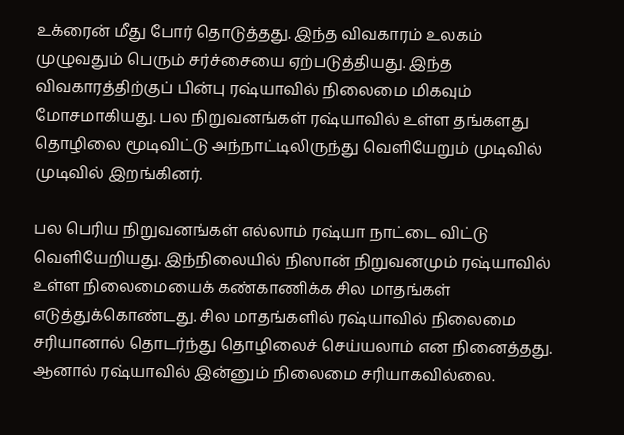உக்ரைன் மீது போர் தொடுத்தது. இந்த விவகாரம் உலகம் முழுவதும் பெரும் சர்ச்சையை ஏற்படுத்தியது. இந்த விவகாரத்திற்குப் பின்பு ரஷ்யாவில் நிலைமை மிகவும் மோசமாகியது. பல நிறுவனங்கள் ரஷ்யாவில் உள்ள தங்களது தொழிலை மூடிவிட்டு அந்நாட்டிலிருந்து வெளியேறும் முடிவில் முடிவில் இறங்கினர்.

பல பெரிய நிறுவனங்கள் எல்லாம் ரஷ்யா நாட்டை விட்டு வெளியேறியது. இந்நிலையில் நிஸான் நிறுவனமும் ரஷ்யாவில் உள்ள நிலைமையைக் கண்காணிக்க சில மாதங்கள் எடுத்துக்கொண்டது. சில மாதங்களில் ரஷ்யாவில் நிலைமை சரியானால் தொடர்ந்து தொழிலைச் செய்யலாம் என நினைத்தது. ஆனால் ரஷ்யாவில் இன்னும் நிலைமை சரியாகவில்லை.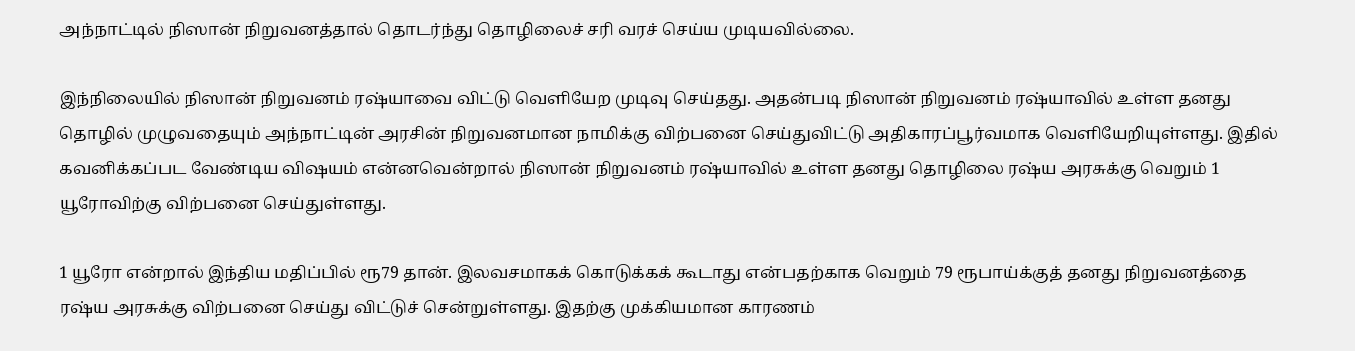அந்நாட்டில் நிஸான் நிறுவனத்தால் தொடர்ந்து தொழிலைச் சரி வரச் செய்ய முடியவில்லை.

இந்நிலையில் நிஸான் நிறுவனம் ரஷ்யாவை விட்டு வெளியேற முடிவு செய்தது. அதன்படி நிஸான் நிறுவனம் ரஷ்யாவில் உள்ள தனது தொழில் முழுவதையும் அந்நாட்டின் அரசின் நிறுவனமான நாமிக்கு விற்பனை செய்துவிட்டு அதிகாரப்பூர்வமாக வெளியேறியுள்ளது. இதில் கவனிக்கப்பட வேண்டிய விஷயம் என்னவென்றால் நிஸான் நிறுவனம் ரஷ்யாவில் உள்ள தனது தொழிலை ரஷ்ய அரசுக்கு வெறும் 1 யூரோவிற்கு விற்பனை செய்துள்ளது.

1 யூரோ என்றால் இந்திய மதிப்பில் ரூ79 தான். இலவசமாகக் கொடுக்கக் கூடாது என்பதற்காக வெறும் 79 ரூபாய்க்குத் தனது நிறுவனத்தை ரஷ்ய அரசுக்கு விற்பனை செய்து விட்டுச் சென்றுள்ளது. இதற்கு முக்கியமான காரணம்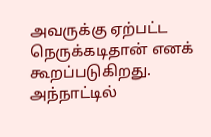அவருக்கு ஏற்பட்ட நெருக்கடிதான் எனக் கூறப்படுகிறது. அந்நாட்டில்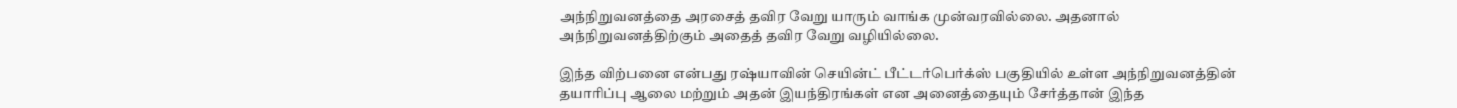அந்நிறுவனத்தை அரசைத் தவிர வேறு யாரும் வாங்க முன்வரவில்லை. அதனால் அந்நிறுவனத்திற்கும் அதைத் தவிர வேறு வழியில்லை.

இந்த விற்பனை என்பது ரஷ்யாவின் செயின்ட் பீட்டர்பெர்க்ஸ் பகுதியில் உள்ள அந்நிறுவனத்தின் தயாரிப்பு ஆலை மற்றும் அதன் இயந்திரங்கள் என அனைத்தையும் சேர்த்தான் இந்த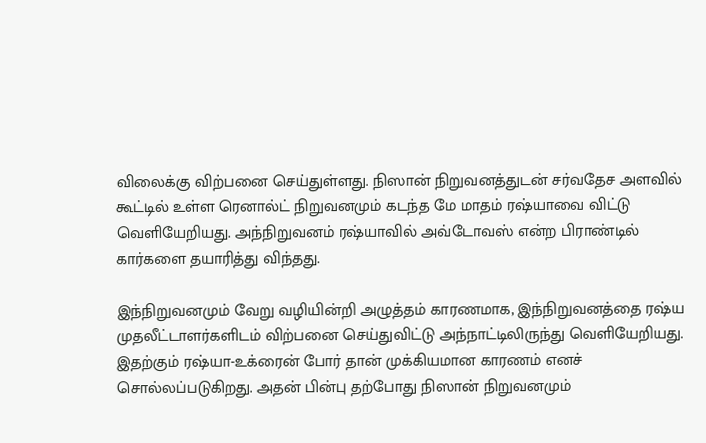விலைக்கு விற்பனை செய்துள்ளது. நிஸான் நிறுவனத்துடன் சர்வதேச அளவில் கூட்டில் உள்ள ரெனால்ட் நிறுவனமும் கடந்த மே மாதம் ரஷ்யாவை விட்டு வெளியேறியது. அந்நிறுவனம் ரஷ்யாவில் அவ்டோவஸ் என்ற பிராண்டில் கார்களை தயாரித்து விந்தது.

இந்நிறுவனமும் வேறு வழியின்றி அழுத்தம் காரணமாக, இந்நிறுவனத்தை ரஷ்ய முதலீட்டாளர்களிடம் விற்பனை செய்துவிட்டு அந்நாட்டிலிருந்து வெளியேறியது. இதற்கும் ரஷ்யா-உக்ரைன் போர் தான் முக்கியமான காரணம் எனச் சொல்லப்படுகிறது. அதன் பின்பு தற்போது நிஸான் நிறுவனமும்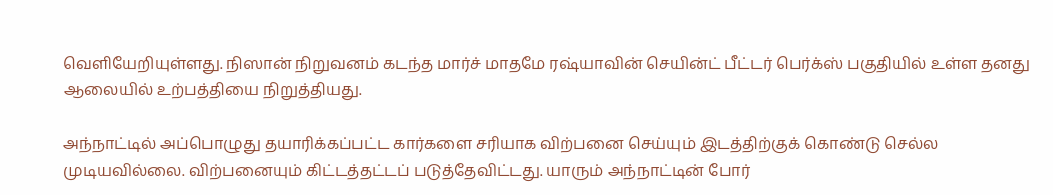வெளியேறியுள்ளது. நிஸான் நிறுவனம் கடந்த மார்ச் மாதமே ரஷ்யாவின் செயின்ட் பீட்டர் பெர்க்ஸ் பகுதியில் உள்ள தனது ஆலையில் உற்பத்தியை நிறுத்தியது.

அந்நாட்டில் அப்பொழுது தயாரிக்கப்பட்ட கார்களை சரியாக விற்பனை செய்யும் இடத்திற்குக் கொண்டு செல்ல முடியவில்லை. விற்பனையும் கிட்டத்தட்டப் படுத்தேவிட்டது. யாரும் அந்நாட்டின் போர்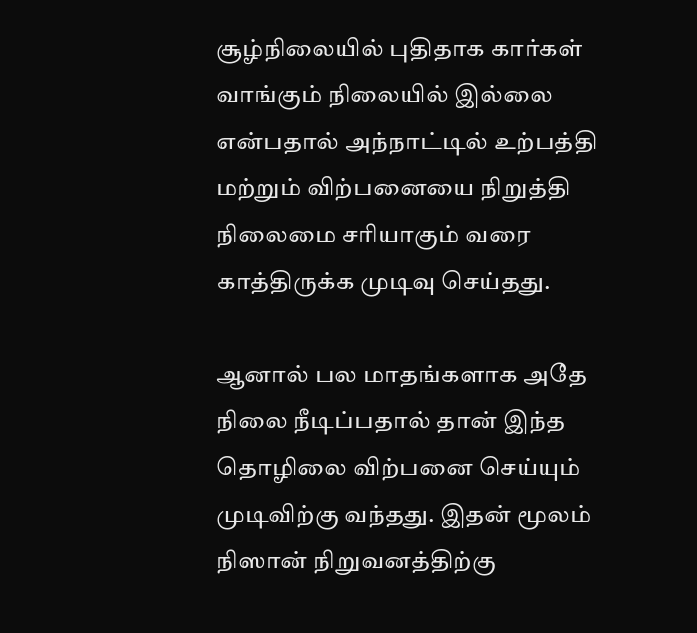சூழ்நிலையில் புதிதாக கார்கள் வாங்கும் நிலையில் இல்லை என்பதால் அந்நாட்டில் உற்பத்தி மற்றும் விற்பனையை நிறுத்தி நிலைமை சரியாகும் வரை காத்திருக்க முடிவு செய்தது.

ஆனால் பல மாதங்களாக அதே நிலை நீடிப்பதால் தான் இந்த தொழிலை விற்பனை செய்யும் முடிவிற்கு வந்தது. இதன் மூலம் நிஸான் நிறுவனத்திற்கு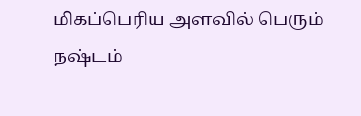மிகப்பெரிய அளவில் பெரும் நஷ்டம்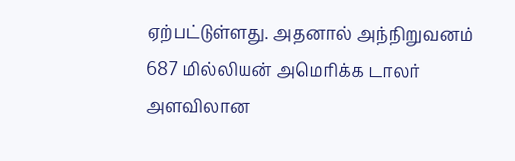ஏற்பட்டுள்ளது. அதனால் அந்நிறுவனம் 687 மில்லியன் அமெரிக்க டாலர் அளவிலான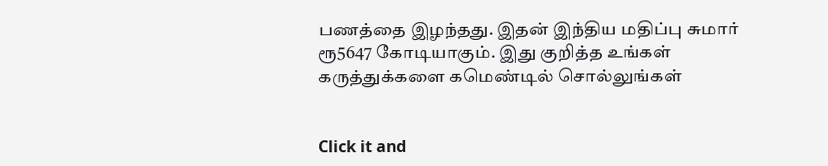பணத்தை இழந்தது. இதன் இந்திய மதிப்பு சுமார் ரூ5647 கோடியாகும். இது குறித்த உங்கள் கருத்துக்களை கமெண்டில் சொல்லுங்கள்


Click it and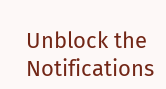Unblock the Notifications